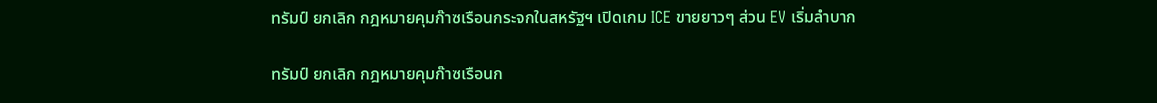ทรัมป์ ยกเลิก กฎหมายคุมก๊าซเรือนกระจกในสหรัฐฯ เปิดเกม ICE ขายยาวๆ ส่วน EV เริ่มลำบาก

ทรัมป์ ยกเลิก กฎหมายคุมก๊าซเรือนก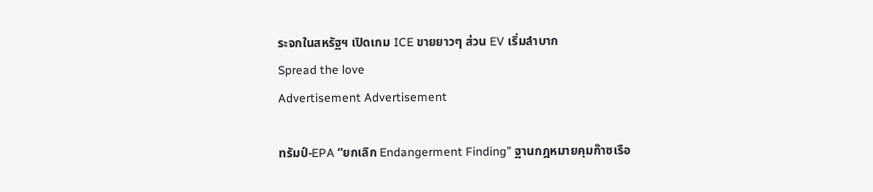ระจกในสหรัฐฯ เปิดเกม ICE ขายยาวๆ ส่วน EV เริ่มลำบาก
Spread the love
Advertisement Advertisement

ทรัมป์-EPA “ยกเลิก Endangerment Finding” ฐานกฎหมายคุมก๊าซเรือ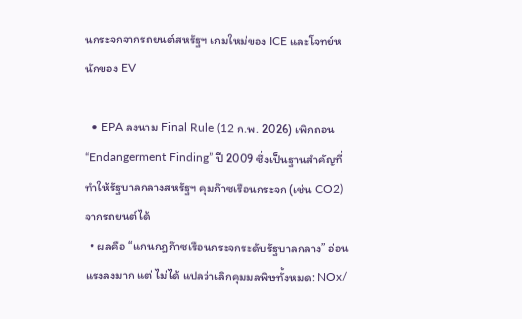นกระจกจากรถยนต์สหรัฐฯ เกมใหม่ของ ICE และโจทย์หนักของ EV

  • EPA ลงนาม Final Rule (12 ก.พ. 2026) เพิกถอน “Endangerment Finding” ปี 2009 ซึ่งเป็นฐานสำคัญที่ทำให้รัฐบาลกลางสหรัฐฯ คุมก๊าซเรือนกระจก (เช่น CO2) จากรถยนต์ได้
  • ผลคือ “แกนกฎก๊าซเรือนกระจกระดับรัฐบาลกลาง” อ่อนแรงลงมาก แต่ ไม่ได้ แปลว่าเลิกคุมมลพิษทั้งหมด: NOx/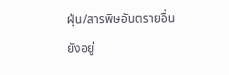ฝุ่น/สารพิษอันตรายอื่นยังอยู่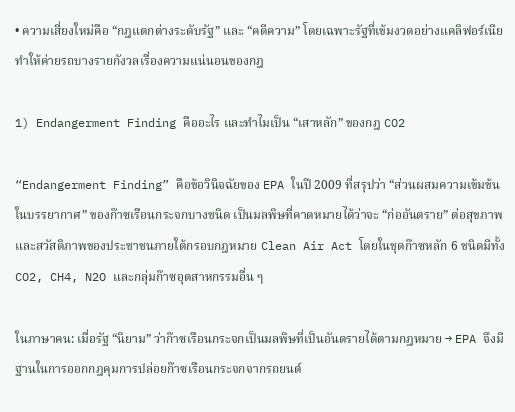• ความเสี่ยงใหม่คือ “กฎแตกต่างระดับรัฐ” และ “คดีความ” โดยเฉพาะรัฐที่เข้มงวดอย่างแคลิฟอร์เนีย ทำให้ค่ายรถบางรายกังวลเรื่องความแน่นอนของกฎ

1) Endangerment Finding คืออะไร และทำไมเป็น “เสาหลัก” ของกฎ CO2

“Endangerment Finding” คือข้อวินิจฉัยของ EPA ในปี 2009 ที่สรุปว่า “ส่วนผสมความเข้มข้นในบรรยากาศ” ของก๊าซเรือนกระจกบางชนิด เป็นมลพิษที่คาดหมายได้ว่าจะ “ก่ออันตราย” ต่อสุขภาพและสวัสดิภาพของประชาชนภายใต้กรอบกฎหมาย Clean Air Act โดยในชุดก๊าซหลัก 6 ชนิดมีทั้ง CO2, CH4, N2O และกลุ่มก๊าซอุตสาหกรรมอื่น ๆ

ในภาษาคน: เมื่อรัฐ “นิยาม” ว่าก๊าซเรือนกระจกเป็นมลพิษที่เป็นอันตรายได้ตามกฎหมาย → EPA จึงมีฐานในการออกกฎคุมการปล่อยก๊าซเรือนกระจกจากรถยนต์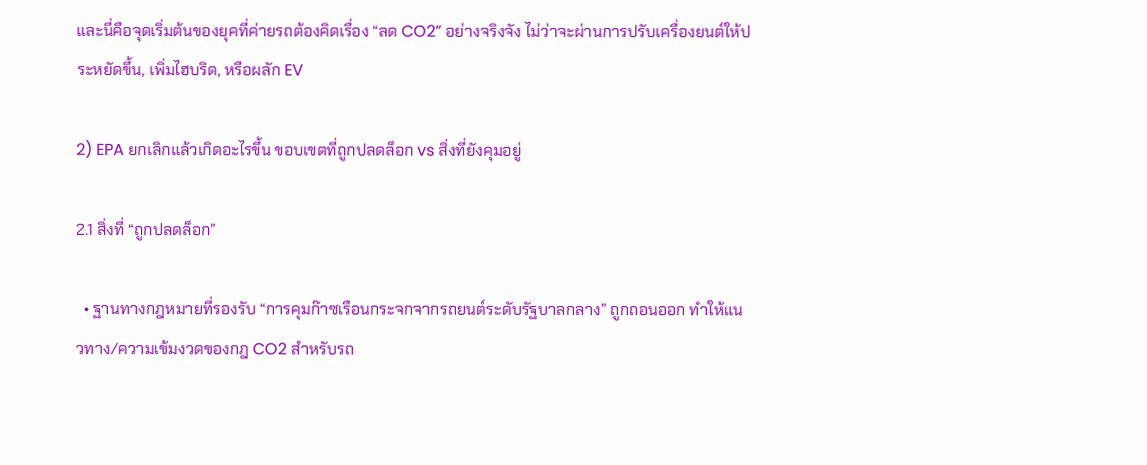และนี่คือจุดเริ่มต้นของยุคที่ค่ายรถต้องคิดเรื่อง “ลด CO2” อย่างจริงจัง ไม่ว่าจะผ่านการปรับเครื่องยนต์ให้ประหยัดขึ้น, เพิ่มไฮบริด, หรือผลัก EV

2) EPA ยกเลิกแล้วเกิดอะไรขึ้น ขอบเขตที่ถูกปลดล็อก vs สิ่งที่ยังคุมอยู่

2.1 สิ่งที่ “ถูกปลดล็อก”

  • ฐานทางกฎหมายที่รองรับ “การคุมก๊าซเรือนกระจกจากรถยนต์ระดับรัฐบาลกลาง” ถูกถอนออก ทำให้แนวทาง/ความเข้มงวดของกฎ CO2 สำหรับรถ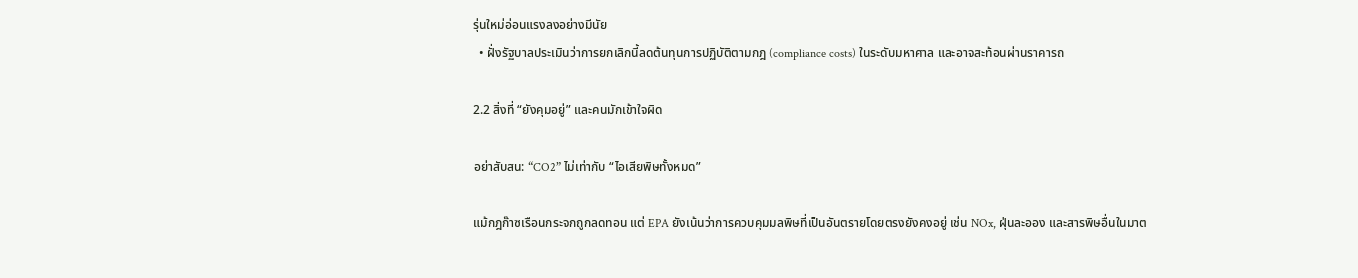รุ่นใหม่อ่อนแรงลงอย่างมีนัย
  • ฝั่งรัฐบาลประเมินว่าการยกเลิกนี้ลดต้นทุนการปฏิบัติตามกฎ (compliance costs) ในระดับมหาศาล และอาจสะท้อนผ่านราคารถ

2.2 สิ่งที่ “ยังคุมอยู่” และคนมักเข้าใจผิด

อย่าสับสน: “CO2” ไม่เท่ากับ “ไอเสียพิษทั้งหมด”

แม้กฎก๊าซเรือนกระจกถูกลดทอน แต่ EPA ยังเน้นว่าการควบคุมมลพิษที่เป็นอันตรายโดยตรงยังคงอยู่ เช่น NOx, ฝุ่นละออง และสารพิษอื่นในมาต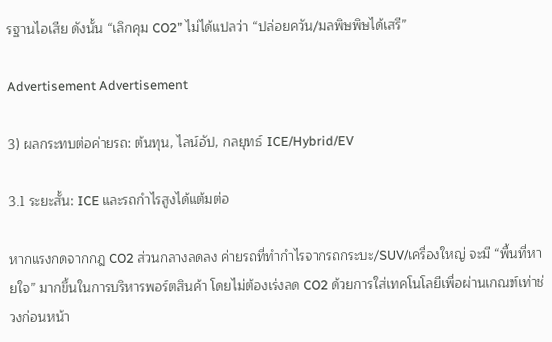รฐานไอเสีย ดังนั้น “เลิกคุม CO2” ไม่ได้แปลว่า “ปล่อยควัน/มลพิษพิษได้เสรี”

Advertisement Advertisement

3) ผลกระทบต่อค่ายรถ: ต้นทุน, ไลน์อัป, กลยุทธ์ ICE/Hybrid/EV

3.1 ระยะสั้น: ICE และรถกำไรสูงได้แต้มต่อ

หากแรงกดจากกฎ CO2 ส่วนกลางลดลง ค่ายรถที่ทำกำไรจากรถกระบะ/SUV/เครื่องใหญ่ จะมี “พื้นที่หายใจ” มากขึ้นในการบริหารพอร์ตสินค้า โดยไม่ต้องเร่งลด CO2 ด้วยการใส่เทคโนโลยีเพื่อผ่านเกณฑ์เท่าช่วงก่อนหน้า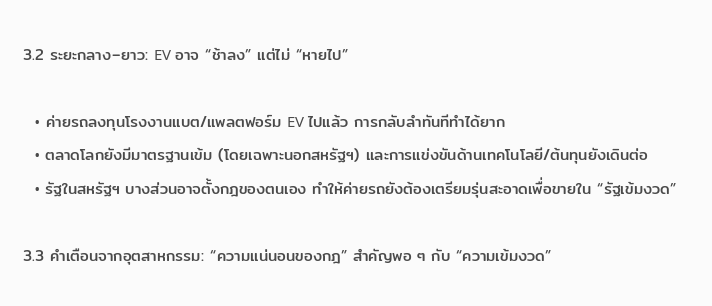3.2 ระยะกลาง–ยาว: EV อาจ “ช้าลง” แต่ไม่ “หายไป”

  • ค่ายรถลงทุนโรงงานแบต/แพลตฟอร์ม EV ไปแล้ว การกลับลำทันทีทำได้ยาก
  • ตลาดโลกยังมีมาตรฐานเข้ม (โดยเฉพาะนอกสหรัฐฯ) และการแข่งขันด้านเทคโนโลยี/ต้นทุนยังเดินต่อ
  • รัฐในสหรัฐฯ บางส่วนอาจตั้งกฎของตนเอง ทำให้ค่ายรถยังต้องเตรียมรุ่นสะอาดเพื่อขายใน “รัฐเข้มงวด”

3.3 คำเตือนจากอุตสาหกรรม: “ความแน่นอนของกฎ” สำคัญพอ ๆ กับ “ความเข้มงวด”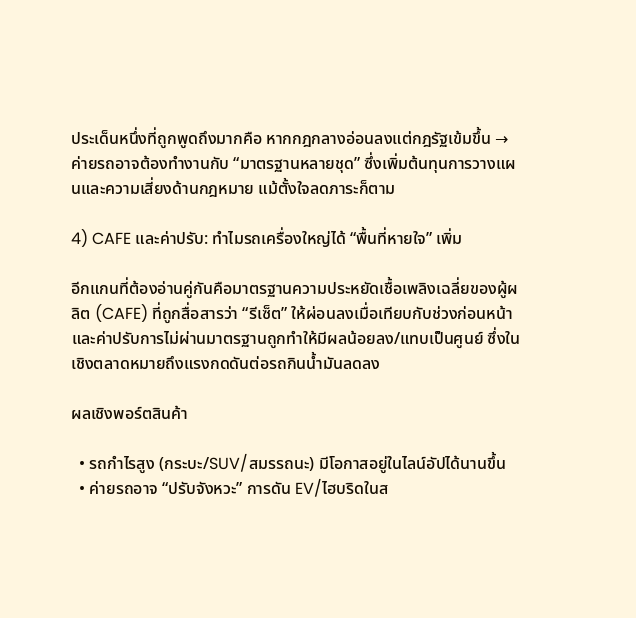ประเด็นหนึ่งที่ถูกพูดถึงมากคือ หากกฎกลางอ่อนลงแต่กฎรัฐเข้มขึ้น → ค่ายรถอาจต้องทำงานกับ “มาตรฐานหลายชุด” ซึ่งเพิ่มต้นทุนการวางแผนและความเสี่ยงด้านกฎหมาย แม้ตั้งใจลดภาระก็ตาม

4) CAFE และค่าปรับ: ทำไมรถเครื่องใหญ่ได้ “พื้นที่หายใจ” เพิ่ม

อีกแกนที่ต้องอ่านคู่กันคือมาตรฐานความประหยัดเชื้อเพลิงเฉลี่ยของผู้ผลิต (CAFE) ที่ถูกสื่อสารว่า “รีเซ็ต” ให้ผ่อนลงเมื่อเทียบกับช่วงก่อนหน้า และค่าปรับการไม่ผ่านมาตรฐานถูกทำให้มีผลน้อยลง/แทบเป็นศูนย์ ซึ่งในเชิงตลาดหมายถึงแรงกดดันต่อรถกินน้ำมันลดลง

ผลเชิงพอร์ตสินค้า

  • รถกำไรสูง (กระบะ/SUV/สมรรถนะ) มีโอกาสอยู่ในไลน์อัปได้นานขึ้น
  • ค่ายรถอาจ “ปรับจังหวะ” การดัน EV/ไฮบริดในส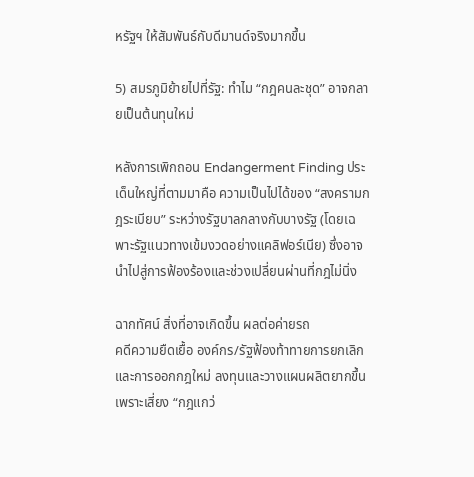หรัฐฯ ให้สัมพันธ์กับดีมานด์จริงมากขึ้น

5) สมรภูมิย้ายไปที่รัฐ: ทำไม “กฎคนละชุด” อาจกลายเป็นต้นทุนใหม่

หลังการเพิกถอน Endangerment Finding ประเด็นใหญ่ที่ตามมาคือ ความเป็นไปได้ของ “สงครามกฎระเบียบ” ระหว่างรัฐบาลกลางกับบางรัฐ (โดยเฉพาะรัฐแนวทางเข้มงวดอย่างแคลิฟอร์เนีย) ซึ่งอาจนำไปสู่การฟ้องร้องและช่วงเปลี่ยนผ่านที่กฎไม่นิ่ง

ฉากทัศน์ สิ่งที่อาจเกิดขึ้น ผลต่อค่ายรถ
คดีความยืดเยื้อ องค์กร/รัฐฟ้องท้าทายการยกเลิกและการออกกฎใหม่ ลงทุนและวางแผนผลิตยากขึ้น เพราะเสี่ยง “กฎแกว่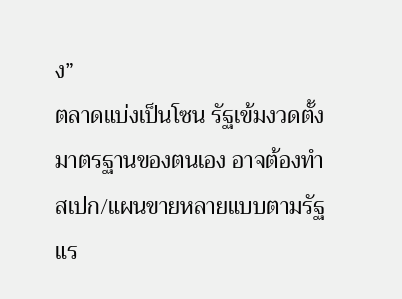ง”
ตลาดแบ่งเป็นโซน รัฐเข้มงวดตั้งมาตรฐานของตนเอง อาจต้องทำสเปก/แผนขายหลายแบบตามรัฐ
แร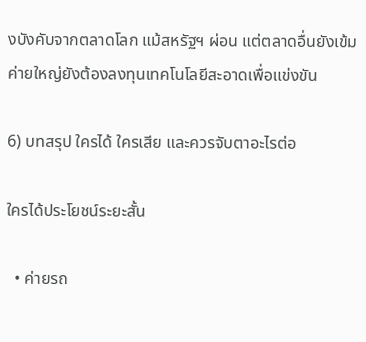งบังคับจากตลาดโลก แม้สหรัฐฯ ผ่อน แต่ตลาดอื่นยังเข้ม ค่ายใหญ่ยังต้องลงทุนเทคโนโลยีสะอาดเพื่อแข่งขัน

6) บทสรุป ใครได้ ใครเสีย และควรจับตาอะไรต่อ

ใครได้ประโยชน์ระยะสั้น

  • ค่ายรถ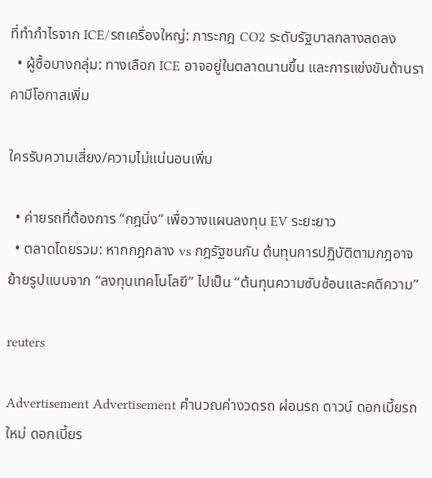ที่ทำกำไรจาก ICE/รถเครื่องใหญ่: ภาระกฎ CO2 ระดับรัฐบาลกลางลดลง
  • ผู้ซื้อบางกลุ่ม: ทางเลือก ICE อาจอยู่ในตลาดนานขึ้น และการแข่งขันด้านราคามีโอกาสเพิ่ม

ใครรับความเสี่ยง/ความไม่แน่นอนเพิ่ม

  • ค่ายรถที่ต้องการ “กฎนิ่ง” เพื่อวางแผนลงทุน EV ระยะยาว
  • ตลาดโดยรวม: หากกฎกลาง vs กฎรัฐชนกัน ต้นทุนการปฏิบัติตามกฎอาจย้ายรูปแบบจาก “ลงทุนเทคโนโลยี” ไปเป็น “ต้นทุนความซับซ้อนและคดีความ”

reuters

Advertisement Advertisement คำนวณค่างวดรถ ผ่อนรถ ดาวน์ ดอกเบี้ยรถใหม่ ดอกเบี้ยร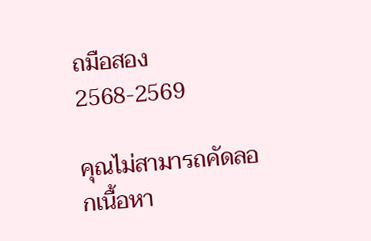ถมือสอง 2568-2569

คุณไม่สามารถคัดลอกเนื้อหา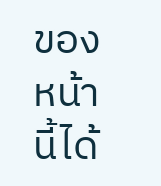ของหน้านี้ได้